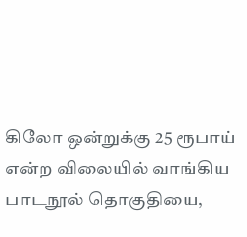கிலோ ஒன்றுக்கு 25 ரூபாய் என்ற விலையில் வாங்கிய பாடநூல் தொகுதியை,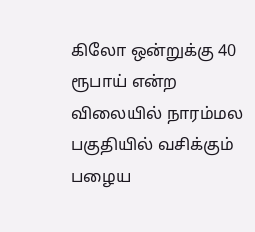கிலோ ஒன்றுக்கு 40 ரூபாய் என்ற விலையில் நாரம்மல பகுதியில் வசிக்கும் பழைய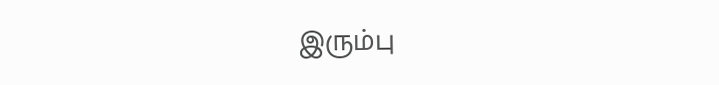இரும்பு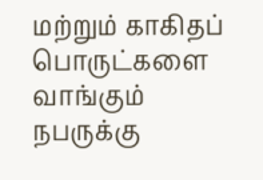மற்றும் காகிதப் பொருட்களை வாங்கும் நபருக்கு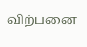விற்பனை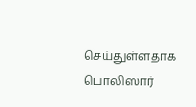செய்துள்ளதாக பொலிஸார்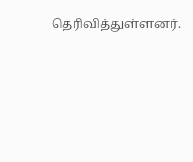தெரிவித்துள்ளனர்.